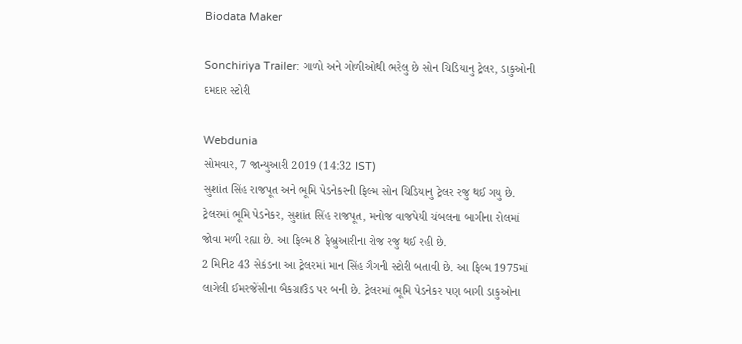Biodata Maker

Sonchiriya Trailer: ગાળો અને ગોળીઓથી ભરેલુ છે સોન ચિડિયાનુ ટ્રેલર, ડાકુઓની દમદાર સ્ટોરી

Webdunia
સોમવાર, 7 જાન્યુઆરી 2019 (14:32 IST)
સુશાંત સિંહ રાજપૂત અને ભૂમિ પેડનેકરની ફિલ્મ સોન ચિડિયાનુ ટ્રેલર રજુ થઈ ગયુ છે. ટ્રેલરમાં ભૂમિ પેડનેકર, સુશાંત સિંહ રાજપૂત, મનોજ વાજપેયી ચંબલના બાગીના રોલમાં જોવા મળી રહ્યા છે. આ ફિલ્મ 8 ફેબ્રુઆરીના રોજ રજુ થઈ રહી છે.
2 મિનિટ 43 સેકંડના આ ટ્રેલરમાં માન સિંહ ગૈગની સ્ટોરી બતાવી છે. આ ફિલ્મ 1975માં લાગેલી ઈમરજેંસીના બૈકગ્રાઉંડ પર બની છે. ટ્રેલરમાં ભૂમિ પેડનેકર પણ બાગી ડાકુઓના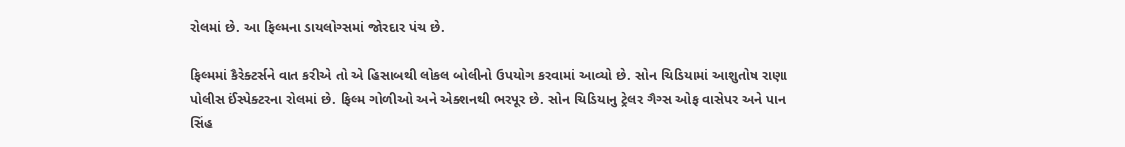રોલમાં છે. આ ફિલ્મના ડાયલોગ્સમાં જોરદાર પંચ છે.

ફિલ્મમાં કૈરેક્ટર્સને વાત કરીએ તો એ હિસાબથી લોકલ બોલીનો ઉપયોગ કરવામાં આવ્યો છે. સોન ચિડિયામાં આશુતોષ રાણા પોલીસ ઈંસ્પેક્ટરના રોલમાં છે. ફિલ્મ ગોળીઓ અને એક્શનથી ભરપૂર છે. સોન ચિડિયાનુ ટ્રેલર ગૈગ્સ ઓફ વાસેપર અને પાન સિંહ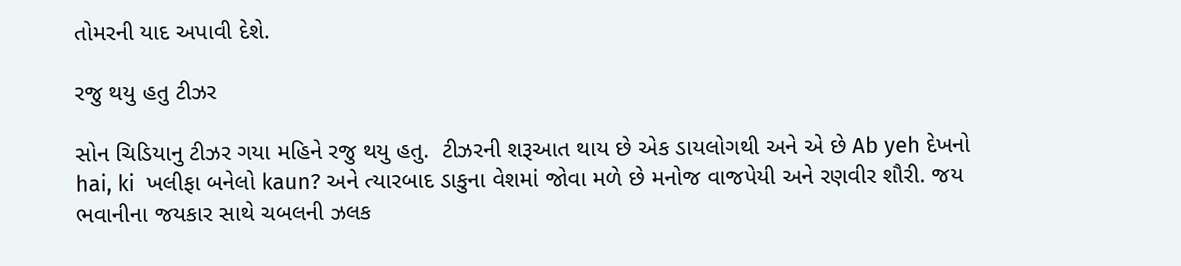તોમરની યાદ અપાવી દેશે.

રજુ થયુ હતુ ટીઝર

સોન ચિડિયાનુ ટીઝર ગયા મહિને રજુ થયુ હતુ.  ટીઝરની શરૂઆત થાય છે એક ડાયલોગથી અને એ છે Ab yeh દેખનો hai, ki  ખલીફા બનેલો kaun? અને ત્યારબાદ ડાકુના વેશમાં જોવા મળે છે મનોજ વાજપેયી અને રણવીર શૌરી. જય ભવાનીના જયકાર સાથે ચબલની ઝલક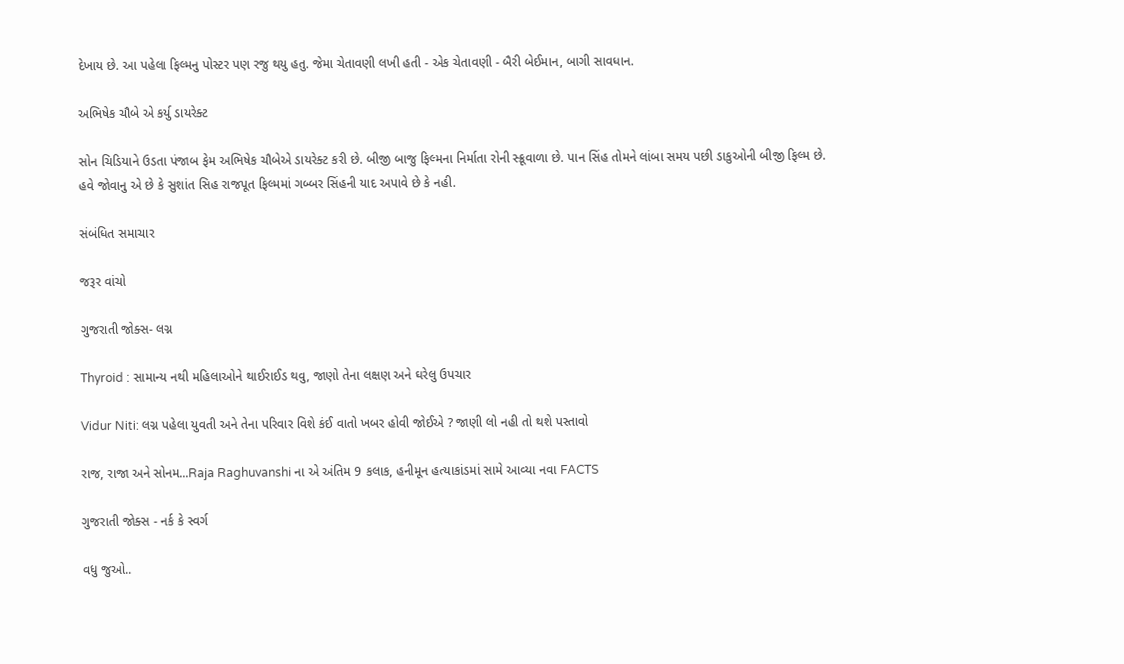દેખાય છે. આ પહેલા ફિલ્મનુ પોસ્ટર પણ રજુ થયુ હતુ. જેમા ચેતાવણી લખી હતી - એક ચેતાવણી - બૈરી બેઈમાન, બાગી સાવધાન.

અભિષેક ચૌબે એ કર્યુ ડાયરેક્ટ

સોન ચિડિયાને ઉડતા પંજાબ ફેમ અભિષેક ચૌબેએ ડાયરેક્ટ કરી છે. બીજી બાજુ ફિલ્મના નિર્માતા રોની સ્ક્રૂવાળા છે. પાન સિંહ તોમને લાંબા સમય પછી ડાકુઓની બીજી ફિલ્મ છે. હવે જોવાનુ એ છે કે સુશાંત સિહ રાજપૂત ફિલ્મમાં ગબ્બર સિંહની યાદ અપાવે છે કે નહી.

સંબંધિત સમાચાર

જરૂર વાંચો

ગુજરાતી જોક્સ- લગ્ન

Thyroid : સામાન્ય નથી મહિલાઓને થાઈરાઈડ થવુ, જાણો તેના લક્ષણ અને ઘરેલુ ઉપચાર

Vidur Niti: લગ્ન પહેલા યુવતી અને તેના પરિવાર વિશે કંઈ વાતો ખબર હોવી જોઈએ ? જાણી લો નહી તો થશે પસ્તાવો

રાજ, રાજા અને સોનમ...Raja Raghuvanshi ના એ અંતિમ 9 કલાક, હનીમૂન હત્યાકાંડમાં સામે આવ્યા નવા FACTS

ગુજરાતી જોક્સ - નર્ક કે સ્વર્ગ

વધુ જુઓ..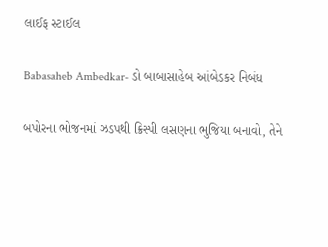લાઈફ સ્ટાઈલ

Babasaheb Ambedkar- ડો બાબાસાહેબ આંબેડકર નિબંધ

બપોરના ભોજનમાં ઝડપથી ક્રિસ્પી લસણના ભુજિયા બનાવો, તેને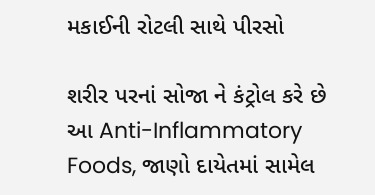મકાઈની રોટલી સાથે પીરસો

શરીર પરનાં સોજા ને કંટ્રોલ કરે છે આ Anti-Inflammatory Foods, જાણો દાયેતમાં સામેલ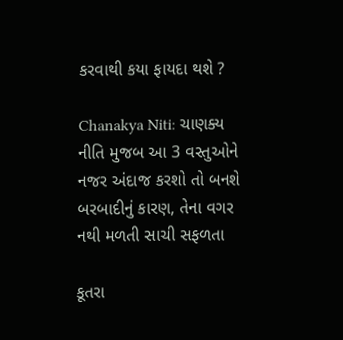કરવાથી કયા ફાયદા થશે ?

Chanakya Niti: ચાણક્ય નીતિ મુજબ આ 3 વસ્તુઓને નજર અંદાજ કરશો તો બનશે બરબાદીનું કારણ, તેના વગર નથી મળતી સાચી સફળતા

કૂતરા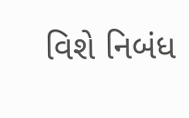વિશે નિબંધ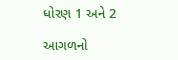ધોરણ 1 અને 2

આગળનો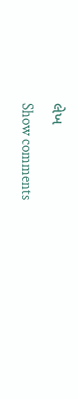લેખ
Show comments